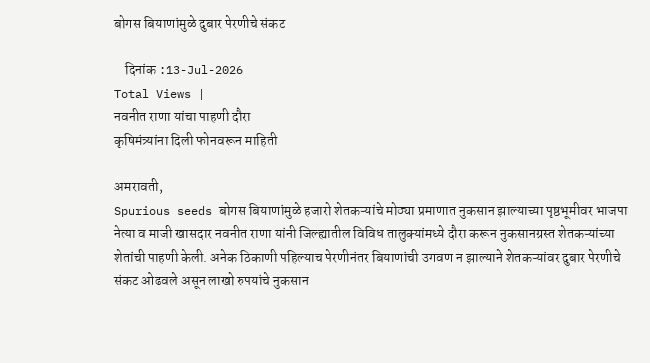बोगस बियाणांमुळे दुबार पेरणीचे संकट

    दिनांक :13-Jul-2026
Total Views |
नवनीत राणा यांचा पाहणी दौरा
कृषिमंत्र्यांना दिली फोनवरून माहिती

अमरावती,
Spurious seeds बोगस बियाणांमुळे हजारो शेतकऱ्यांचे मोठ्या प्रमाणात नुकसान झाल्याच्या पृष्ठभूमीवर भाजपा नेत्या व माजी खासदार नवनीत राणा यांनी जिल्ह्यातील विविध तालुक्यांमध्ये दौरा करून नुकसानग्रस्त शेतकऱ्यांच्या शेतांची पाहणी केली. अनेक ठिकाणी पहिल्याच पेरणीनंतर बियाणांची उगवण न झाल्याने शेतकऱ्यांवर दुबार पेरणीचे संकट ओढवले असून लाखो रुपयांचे नुकसान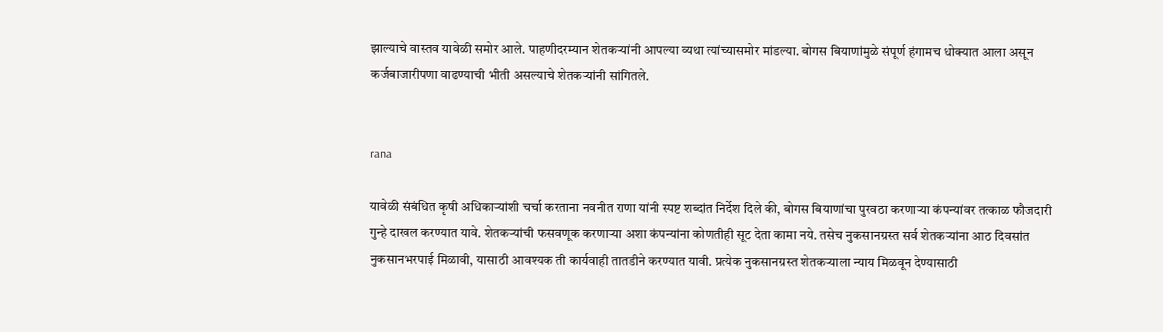झाल्याचे वास्तव यावेळी समोर आले. पाहणीदरम्यान शेतकऱ्यांनी आपल्या व्यथा त्यांच्यासमोर मांडल्या. बोगस बियाणांमुळे संपूर्ण हंगामच धोक्यात आला असून कर्जबाजारीपणा वाढण्याची भीती असल्याचे शेतकऱ्यांनी सांगितले.


rana

यावेळी संबंधित कृषी अधिकाऱ्यांशी चर्चा करताना नवनीत राणा यांनी स्पष्ट शब्दांत निर्देश दिले की, बोगस बियाणांचा पुरवठा करणाऱ्या कंपन्यांवर तत्काळ फौजदारी गुन्हे दाखल करण्यात यावे. शेतकऱ्यांची फसवणूक करणाऱ्या अशा कंपन्यांना कोणतीही सूट देता कामा नये. तसेच नुकसानग्रस्त सर्व शेतकऱ्यांना आठ दिवसांत नुकसानभरपाई मिळावी, यासाठी आवश्यक ती कार्यवाही तातडीने करण्यात यावी. प्रत्येक नुकसानग्रस्त शेतकऱ्याला न्याय मिळवून देण्यासाठी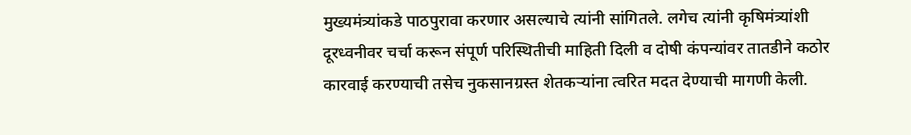मुख्यमंत्र्यांकडे पाठपुरावा करणार असल्याचे त्यांनी सांगितले. लगेच त्यांनी कृषिमंत्र्यांशी दूरध्वनीवर चर्चा करून संपूर्ण परिस्थितीची माहिती दिली व दोषी कंपन्यांवर तातडीने कठोर कारवाई करण्याची तसेच नुकसानग्रस्त शेतकऱ्यांना त्वरित मदत देण्याची मागणी केली.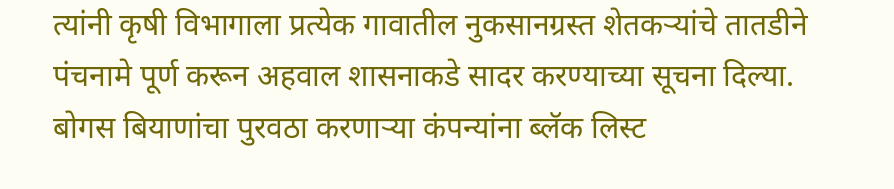त्यांनी कृषी विभागाला प्रत्येक गावातील नुकसानग्रस्त शेतकऱ्यांचे तातडीने पंचनामे पूर्ण करून अहवाल शासनाकडे सादर करण्याच्या सूचना दिल्या. बोगस बियाणांचा पुरवठा करणाऱ्या कंपन्यांना ब्लॅक लिस्ट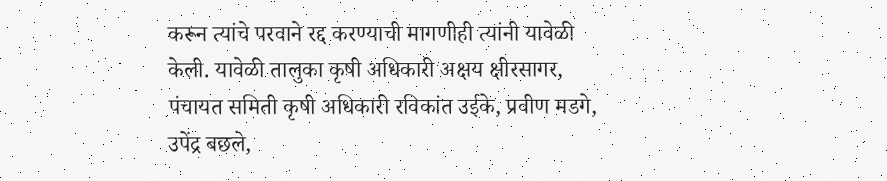करून त्यांचे परवाने रद्द करण्याची मागणीही त्यांनी यावेळी केली. यावेळी तालुका कृषी अधिकारी अक्षय क्षीरसागर, पंचायत समिती कृषी अधिकारी रविकांत उईके, प्रवीण मडगे, उपेंद्र बछले,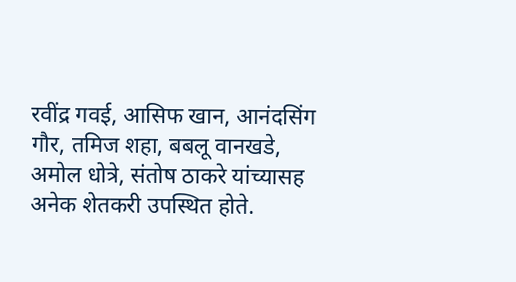रवींद्र गवई, आसिफ खान, आनंदसिंग गौर, तमिज शहा, बबलू वानखडे, अमोल धोत्रे, संतोष ठाकरे यांच्यासह अनेक शेतकरी उपस्थित होते.